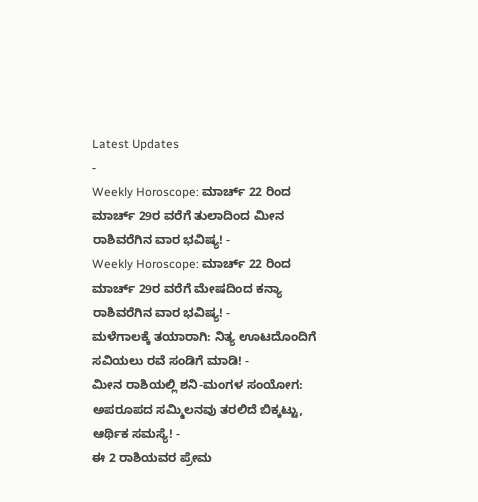Latest Updates
-
Weekly Horoscope: ಮಾರ್ಚ್ 22 ರಿಂದ ಮಾರ್ಚ್ 29ರ ವರೆಗೆ ತುಲಾದಿಂದ ಮೀನ ರಾಶಿವರೆಗಿನ ವಾರ ಭವಿಷ್ಯ! -
Weekly Horoscope: ಮಾರ್ಚ್ 22 ರಿಂದ ಮಾರ್ಚ್ 29ರ ವರೆಗೆ ಮೇಷದಿಂದ ಕನ್ಯಾ ರಾಶಿವರೆಗಿನ ವಾರ ಭವಿಷ್ಯ! -
ಮಳೆಗಾಲಕ್ಕೆ ತಯಾರಾಗಿ: ನಿತ್ಯ ಊಟದೊಂದಿಗೆ ಸವಿಯಲು ರವೆ ಸಂಡಿಗೆ ಮಾಡಿ! -
ಮೀನ ರಾಶಿಯಲ್ಲಿ ಶನಿ-ಮಂಗಳ ಸಂಯೋಗ: ಅಪರೂಪದ ಸಮ್ಮಿಲನವು ತರಲಿದೆ ಬಿಕ್ಕಟ್ಟು, ಆರ್ಥಿಕ ಸಮಸ್ಯೆ! -
ಈ 2 ರಾಶಿಯವರ ಪ್ರೇಮ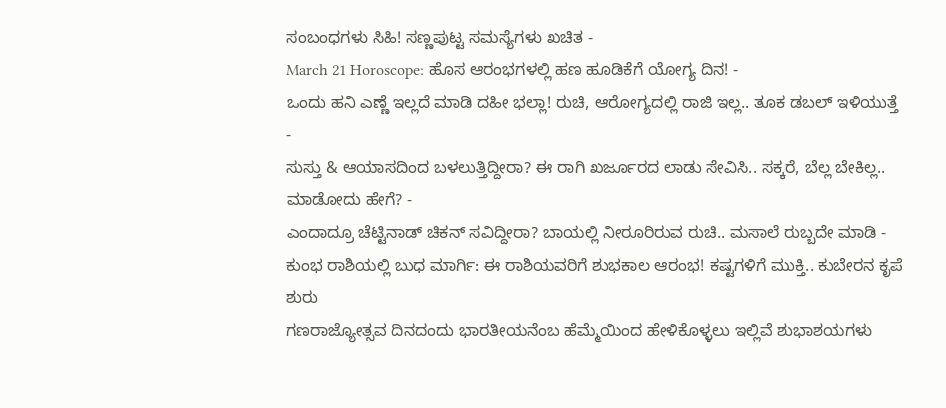ಸಂಬಂಧಗಳು ಸಿಹಿ! ಸಣ್ಣಪುಟ್ಟ ಸಮಸ್ಯೆಗಳು ಖಚಿತ -
March 21 Horoscope: ಹೊಸ ಆರಂಭಗಳಲ್ಲಿ ಹಣ ಹೂಡಿಕೆಗೆ ಯೋಗ್ಯ ದಿನ! -
ಒಂದು ಹನಿ ಎಣ್ಣೆ ಇಲ್ಲದೆ ಮಾಡಿ ದಹೀ ಭಲ್ಲಾ! ರುಚಿ, ಆರೋಗ್ಯದಲ್ಲಿ ರಾಜಿ ಇಲ್ಲ.. ತೂಕ ಡಬಲ್ ಇಳಿಯುತ್ತೆ -
ಸುಸ್ತು & ಆಯಾಸದಿಂದ ಬಳಲುತ್ತಿದ್ದೀರಾ? ಈ ರಾಗಿ ಖರ್ಜೂರದ ಲಾಡು ಸೇವಿಸಿ.. ಸಕ್ಕರೆ, ಬೆಲ್ಲ ಬೇಕಿಲ್ಲ.. ಮಾಡೋದು ಹೇಗೆ? -
ಎಂದಾದ್ರೂ ಚೆಟ್ಟಿನಾಡ್ ಚಿಕನ್ ಸವಿದ್ದೀರಾ? ಬಾಯಲ್ಲಿ ನೀರೂರಿರುವ ರುಚಿ.. ಮಸಾಲೆ ರುಬ್ಬದೇ ಮಾಡಿ -
ಕುಂಭ ರಾಶಿಯಲ್ಲಿ ಬುಧ ಮಾರ್ಗಿ: ಈ ರಾಶಿಯವರಿಗೆ ಶುಭಕಾಲ ಆರಂಭ! ಕಷ್ಟಗಳಿಗೆ ಮುಕ್ತಿ.. ಕುಬೇರನ ಕೃಪೆ ಶುರು
ಗಣರಾಜ್ಯೋತ್ಸವ ದಿನದಂದು ಭಾರತೀಯನೆಂಬ ಹೆಮ್ಮೆಯಿಂದ ಹೇಳಿಕೊಳ್ಳಲು ಇಲ್ಲಿವೆ ಶುಭಾಶಯಗಳು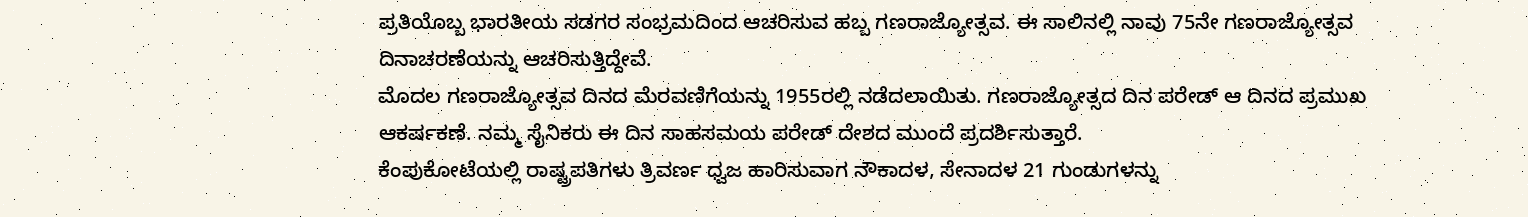ಪ್ರತಿಯೊಬ್ಬ ಭಾರತೀಯ ಸಡಗರ ಸಂಭ್ರಮದಿಂದ ಆಚರಿಸುವ ಹಬ್ಬ ಗಣರಾಜ್ಯೋತ್ಸವ. ಈ ಸಾಲಿನಲ್ಲಿ ನಾವು 75ನೇ ಗಣರಾಜ್ಯೋತ್ಸವ ದಿನಾಚರಣೆಯನ್ನು ಆಚರಿಸುತ್ತಿದ್ದೇವೆ.
ಮೊದಲ ಗಣರಾಜ್ಯೋತ್ಸವ ದಿನದ ಮೆರವಣಿಗೆಯನ್ನು 1955ರಲ್ಲಿ ನಡೆದಲಾಯಿತು. ಗಣರಾಜ್ಯೋತ್ಸದ ದಿನ ಪರೇಡ್ ಆ ದಿನದ ಪ್ರಮುಖ ಆಕರ್ಷಕಣೆ. ನಮ್ಮ ಸೈನಿಕರು ಈ ದಿನ ಸಾಹಸಮಯ ಪರೇಡ್ ದೇಶದ ಮುಂದೆ ಪ್ರದರ್ಶಿಸುತ್ತಾರೆ.
ಕೆಂಪುಕೋಟೆಯಲ್ಲಿ ರಾಷ್ಟ್ರಪತಿಗಳು ತ್ರಿವರ್ಣ ಧ್ವಜ ಹಾರಿಸುವಾಗ ನೌಕಾದಳ, ಸೇನಾದಳ 21 ಗುಂಡುಗಳನ್ನು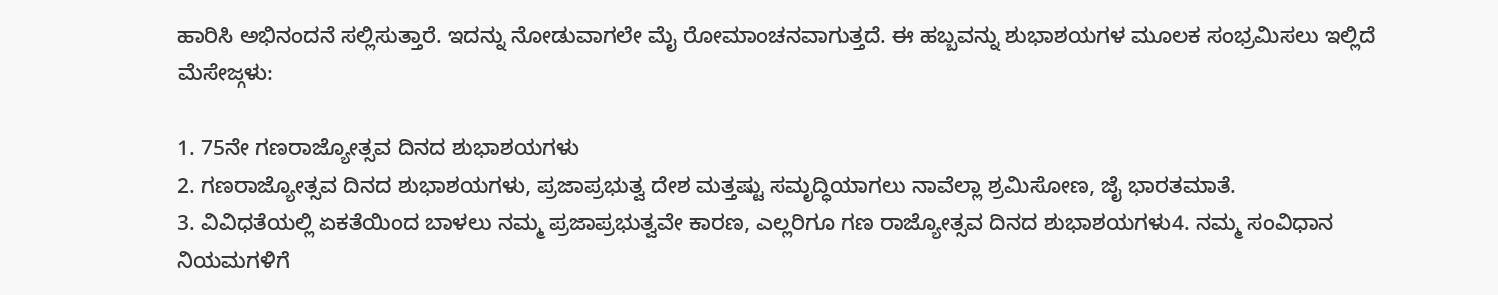ಹಾರಿಸಿ ಅಭಿನಂದನೆ ಸಲ್ಲಿಸುತ್ತಾರೆ. ಇದನ್ನು ನೋಡುವಾಗಲೇ ಮೈ ರೋಮಾಂಚನವಾಗುತ್ತದೆ. ಈ ಹಬ್ಬವನ್ನು ಶುಭಾಶಯಗಳ ಮೂಲಕ ಸಂಭ್ರಮಿಸಲು ಇಲ್ಲಿದೆ ಮೆಸೇಜ್ಗಳು:

1. 75ನೇ ಗಣರಾಜ್ಯೋತ್ಸವ ದಿನದ ಶುಭಾಶಯಗಳು
2. ಗಣರಾಜ್ಯೋತ್ಸವ ದಿನದ ಶುಭಾಶಯಗಳು, ಪ್ರಜಾಪ್ರಭುತ್ವ ದೇಶ ಮತ್ತಷ್ಟು ಸಮೃದ್ಧಿಯಾಗಲು ನಾವೆಲ್ಲಾ ಶ್ರಮಿಸೋಣ, ಜೈ ಭಾರತಮಾತೆ.
3. ವಿವಿಧತೆಯಲ್ಲಿ ಏಕತೆಯಿಂದ ಬಾಳಲು ನಮ್ಮ ಪ್ರಜಾಪ್ರಭುತ್ವವೇ ಕಾರಣ, ಎಲ್ಲರಿಗೂ ಗಣ ರಾಜ್ಯೋತ್ಸವ ದಿನದ ಶುಭಾಶಯಗಳು4. ನಮ್ಮ ಸಂವಿಧಾನ ನಿಯಮಗಳಿಗೆ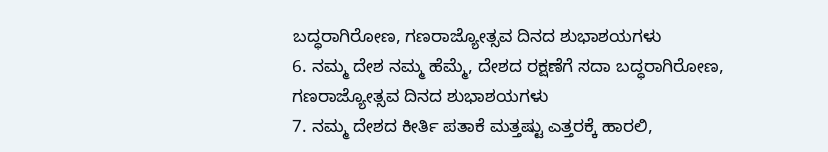ಬದ್ಧರಾಗಿರೋಣ, ಗಣರಾಜ್ಯೋತ್ಸವ ದಿನದ ಶುಭಾಶಯಗಳು
6. ನಮ್ಮ ದೇಶ ನಮ್ಮ ಹೆಮ್ಮೆ, ದೇಶದ ರಕ್ಷಣೆಗೆ ಸದಾ ಬದ್ಧರಾಗಿರೋಣ, ಗಣರಾಜ್ಯೋತ್ಸವ ದಿನದ ಶುಭಾಶಯಗಳು
7. ನಮ್ಮ ದೇಶದ ಕೀರ್ತಿ ಪತಾಕೆ ಮತ್ತಷ್ಟು ಎತ್ತರಕ್ಕೆ ಹಾರಲಿ,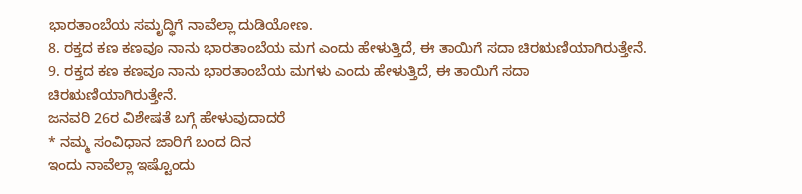ಭಾರತಾಂಬೆಯ ಸಮೃದ್ಧಿಗೆ ನಾವೆಲ್ಲಾ ದುಡಿಯೋಣ.
8. ರಕ್ತದ ಕಣ ಕಣವೂ ನಾನು ಭಾರತಾಂಬೆಯ ಮಗ ಎಂದು ಹೇಳುತ್ತಿದೆ, ಈ ತಾಯಿಗೆ ಸದಾ ಚಿರಋಣಿಯಾಗಿರುತ್ತೇನೆ.
9. ರಕ್ತದ ಕಣ ಕಣವೂ ನಾನು ಭಾರತಾಂಬೆಯ ಮಗಳು ಎಂದು ಹೇಳುತ್ತಿದೆ, ಈ ತಾಯಿಗೆ ಸದಾ ಚಿರಋಣಿಯಾಗಿರುತ್ತೇನೆ.
ಜನವರಿ 26ರ ವಿಶೇಷತೆ ಬಗ್ಗೆ ಹೇಳುವುದಾದರೆ
* ನಮ್ಮ ಸಂವಿಧಾನ ಜಾರಿಗೆ ಬಂದ ದಿನ
ಇಂದು ನಾವೆಲ್ಲಾ ಇಷ್ಟೊಂದು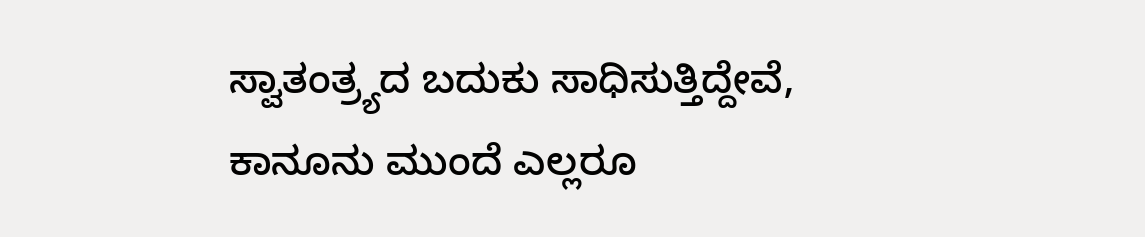ಸ್ವಾತಂತ್ರ್ಯದ ಬದುಕು ಸಾಧಿಸುತ್ತಿದ್ದೇವೆ, ಕಾನೂನು ಮುಂದೆ ಎಲ್ಲರೂ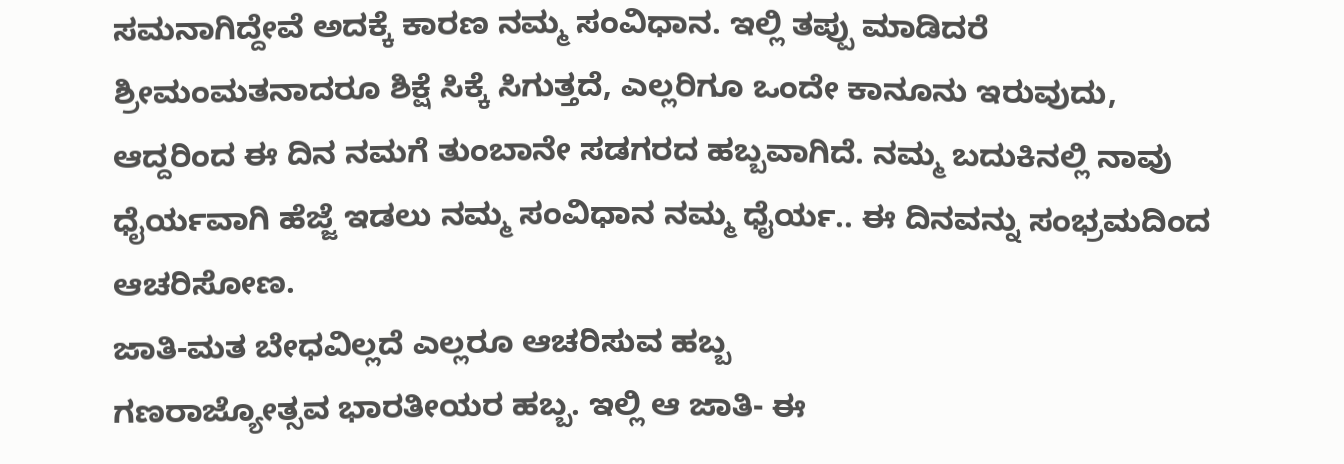ಸಮನಾಗಿದ್ದೇವೆ ಅದಕ್ಕೆ ಕಾರಣ ನಮ್ಮ ಸಂವಿಧಾನ. ಇಲ್ಲಿ ತಪ್ಪು ಮಾಡಿದರೆ ಶ್ರೀಮಂಮತನಾದರೂ ಶಿಕ್ಷೆ ಸಿಕ್ಕೆ ಸಿಗುತ್ತದೆ, ಎಲ್ಲರಿಗೂ ಒಂದೇ ಕಾನೂನು ಇರುವುದು, ಆದ್ದರಿಂದ ಈ ದಿನ ನಮಗೆ ತುಂಬಾನೇ ಸಡಗರದ ಹಬ್ಬವಾಗಿದೆ. ನಮ್ಮ ಬದುಕಿನಲ್ಲಿ ನಾವು ಧೈರ್ಯವಾಗಿ ಹೆಜ್ಜೆ ಇಡಲು ನಮ್ಮ ಸಂವಿಧಾನ ನಮ್ಮ ಧೈರ್ಯ.. ಈ ದಿನವನ್ನು ಸಂಭ್ರಮದಿಂದ ಆಚರಿಸೋಣ.
ಜಾತಿ-ಮತ ಬೇಧವಿಲ್ಲದೆ ಎಲ್ಲರೂ ಆಚರಿಸುವ ಹಬ್ಬ
ಗಣರಾಜ್ಯೋತ್ಸವ ಭಾರತೀಯರ ಹಬ್ಬ. ಇಲ್ಲಿ ಆ ಜಾತಿ- ಈ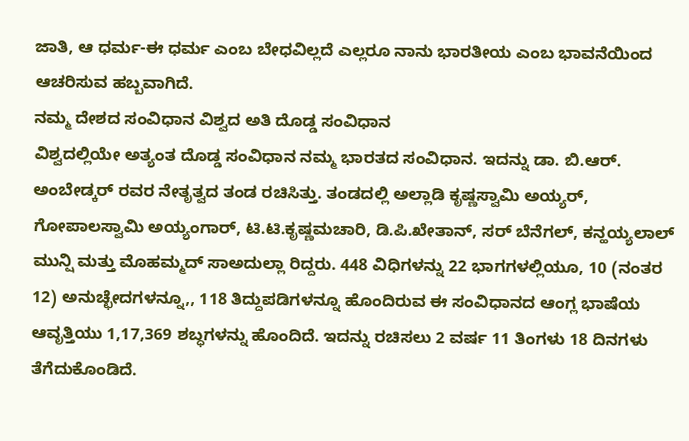ಜಾತಿ, ಆ ಧರ್ಮ-ಈ ಧರ್ಮ ಎಂಬ ಬೇಧವಿಲ್ಲದೆ ಎಲ್ಲರೂ ನಾನು ಭಾರತೀಯ ಎಂಬ ಭಾವನೆಯಿಂದ ಆಚರಿಸುವ ಹಬ್ಬವಾಗಿದೆ.
ನಮ್ಮ ದೇಶದ ಸಂವಿಧಾನ ವಿಶ್ವದ ಅತಿ ದೊಡ್ಡ ಸಂವಿಧಾನ
ವಿಶ್ವದಲ್ಲಿಯೇ ಅತ್ಯಂತ ದೊಡ್ಡ ಸಂವಿಧಾನ ನಮ್ಮ ಭಾರತದ ಸಂವಿಧಾನ. ಇದನ್ನು ಡಾ. ಬಿ.ಆರ್. ಅಂಬೇಡ್ಕರ್ ರವರ ನೇತೃತ್ವದ ತಂಡ ರಚಿಸಿತ್ತು. ತಂಡದಲ್ಲಿ ಅಲ್ಲಾಡಿ ಕೃಷ್ಣಸ್ವಾಮಿ ಅಯ್ಯರ್, ಗೋಪಾಲಸ್ವಾಮಿ ಅಯ್ಯಂಗಾರ್, ಟಿ.ಟಿ.ಕೃಷ್ಣಮಚಾರಿ, ಡಿ.ಪಿ.ಖೇತಾನ್, ಸರ್ ಬೆನೆಗಲ್, ಕನ್ಹಯ್ಯಲಾಲ್ ಮುನ್ಷಿ ಮತ್ತು ಮೊಹಮ್ಮದ್ ಸಾಅದುಲ್ಲಾ ರಿದ್ದರು. 448 ವಿಧಿಗಳನ್ನು 22 ಭಾಗಗಳಲ್ಲಿಯೂ, 10 (ನಂತರ 12) ಅನುಚ್ಛೇದಗಳನ್ನೂ,, 118 ತಿದ್ದುಪಡಿಗಳನ್ನೂ ಹೊಂದಿರುವ ಈ ಸಂವಿಧಾನದ ಆಂಗ್ಲ ಭಾಷೆಯ ಆವೃತ್ತಿಯು 1,17,369 ಶಬ್ಧಗಳನ್ನು ಹೊಂದಿದೆ. ಇದನ್ನು ರಚಿಸಲು 2 ವರ್ಷ 11 ತಿಂಗಳು 18 ದಿನಗಳು ತೆಗೆದುಕೊಂಡಿದೆ.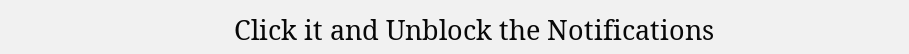Click it and Unblock the Notifications